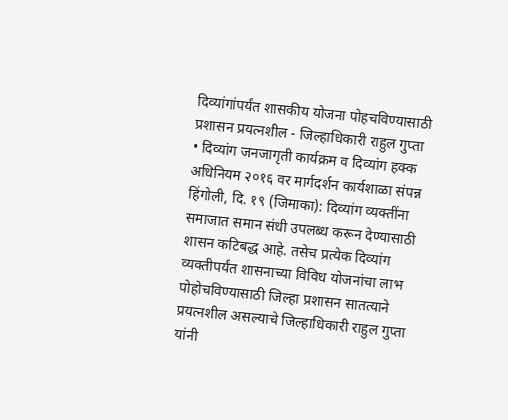दिव्यांगांपर्यंत शासकीय योजना पोहचविण्यासाठी प्रशासन प्रयत्नशील - जिल्हाधिकारी राहुल गुप्ता
• दिव्यांग जनजागृती कार्यक्रम व दिव्यांग हक्क अधिनियम २०१६ वर मार्गदर्शन कार्यशाळा संपन्न
हिंगोली, दि. १९ (जिमाका): दिव्यांग व्यक्तींना समाजात समान संधी उपलब्ध करून देण्यासाठी शासन कटिबद्ध आहे. तसेच प्रत्येक दिव्यांग व्यक्तीपर्यंत शासनाच्या विविध योजनांचा लाभ पोहोचविण्यासाठी जिल्हा प्रशासन सातत्याने प्रयत्नशील असल्याचे जिल्हाधिकारी राहुल गुप्ता यांनी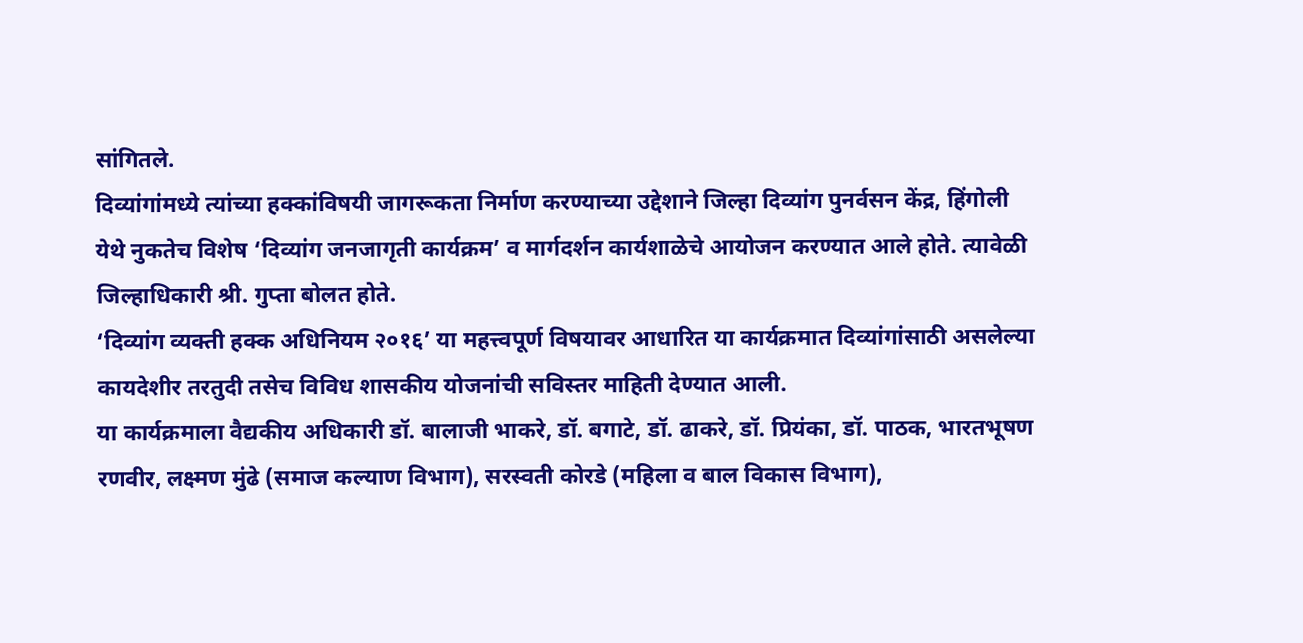सांगितले.
दिव्यांगांमध्ये त्यांच्या हक्कांविषयी जागरूकता निर्माण करण्याच्या उद्देशाने जिल्हा दिव्यांग पुनर्वसन केंद्र, हिंगोली येथे नुकतेच विशेष ‘दिव्यांग जनजागृती कार्यक्रम’ व मार्गदर्शन कार्यशाळेचे आयोजन करण्यात आले होते. त्यावेळी जिल्हाधिकारी श्री. गुप्ता बोलत होते.
‘दिव्यांग व्यक्ती हक्क अधिनियम २०१६’ या महत्त्वपूर्ण विषयावर आधारित या कार्यक्रमात दिव्यांगांसाठी असलेल्या कायदेशीर तरतुदी तसेच विविध शासकीय योजनांची सविस्तर माहिती देण्यात आली.
या कार्यक्रमाला वैद्यकीय अधिकारी डॉ. बालाजी भाकरे, डॉ. बगाटे, डॉ. ढाकरे, डॉ. प्रियंका, डॉ. पाठक, भारतभूषण रणवीर, लक्ष्मण मुंढे (समाज कल्याण विभाग), सरस्वती कोरडे (महिला व बाल विकास विभाग),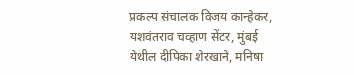प्रकल्प संचालक विजय कान्हेकर, यशवंतराव चव्हाण सेंटर, मुंबई येथील दीपिका शेरखाने, मनिषा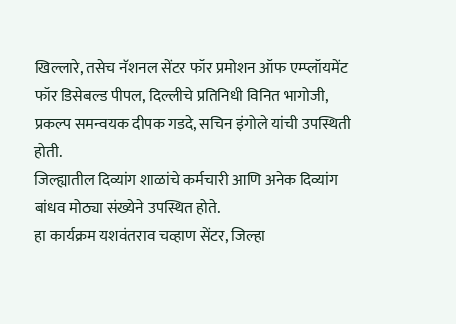खिल्लारे, तसेच नॅशनल सेंटर फॉर प्रमोशन ऑफ एम्प्लॉयमेंट फॉर डिसेबल्ड पीपल, दिल्लीचे प्रतिनिधी विनित भागोजी, प्रकल्प समन्वयक दीपक गडदे, सचिन इंगोले यांची उपस्थिती होती.
जिल्ह्यातील दिव्यांग शाळांचे कर्मचारी आणि अनेक दिव्यांग बांधव मोठ्या संख्येने उपस्थित होते.
हा कार्यक्रम यशवंतराव चव्हाण सेंटर, जिल्हा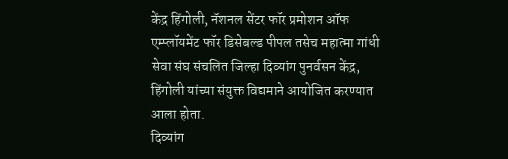केंद्र हिंगोली, नॅशनल सेंटर फॉर प्रमोशन ऑफ एम्प्लॉयमेंट फॉर डिसेबल्ड पीपल तसेच महात्मा गांधी सेवा संघ संचलित जिल्हा दिव्यांग पुनर्वसन केंद्र, हिंगोली यांच्या संयुक्त विद्यमाने आयोजित करण्यात आला होता.
दिव्यांग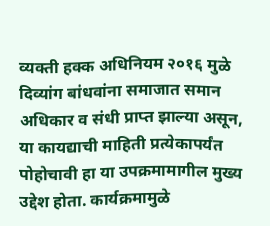व्यक्ती हक्क अधिनियम २०१६ मुळे दिव्यांग बांधवांना समाजात समान अधिकार व संधी प्राप्त झाल्या असून, या कायद्याची माहिती प्रत्येकापर्यंत पोहोचावी हा या उपक्रमामागील मुख्य उद्देश होता. कार्यक्रमामुळे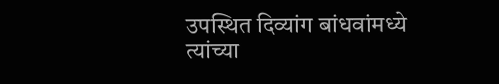उपस्थित दिव्यांग बांधवांमध्ये त्यांच्या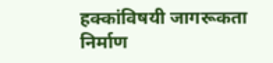हक्कांविषयी जागरूकता निर्माण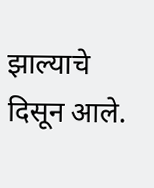झाल्याचे दिसून आले.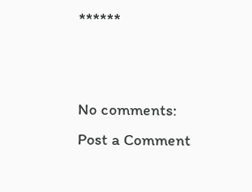******


No comments:
Post a Comment